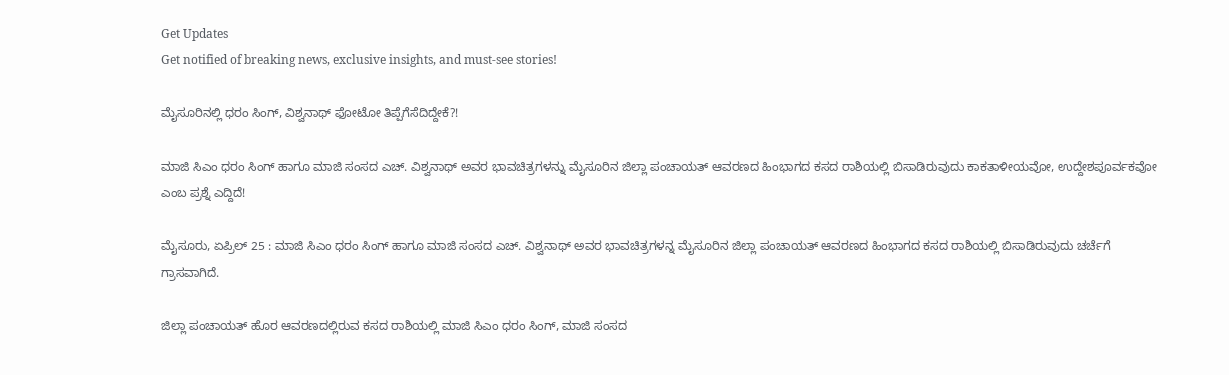Get Updates
Get notified of breaking news, exclusive insights, and must-see stories!

ಮೈಸೂರಿನಲ್ಲಿ ಧರಂ ಸಿಂಗ್, ವಿಶ್ವನಾಥ್ ಫೋಟೋ ತಿಪ್ಪೆಗೆಸೆದಿದ್ದೇಕೆ?!

ಮಾಜಿ ಸಿಎಂ ಧರಂ ಸಿಂಗ್ ಹಾಗೂ ಮಾಜಿ ಸಂಸದ ಎಚ್. ವಿಶ್ವನಾಥ್ ಅವರ ಭಾವಚಿತ್ರಗಳನ್ನು ಮೈಸೂರಿನ ಜಿಲ್ಲಾ ಪಂಚಾಯತ್ ಆವರಣದ ಹಿಂಭಾಗದ ಕಸದ ರಾಶಿಯಲ್ಲಿ ಬಿಸಾಡಿರುವುದು ಕಾಕತಾಳೀಯವೋ, ಉದ್ದೇಶಪೂರ್ವಕವೋ ಎಂಬ ಪ್ರಶ್ನೆ ಎದ್ದಿದೆ!

ಮೈಸೂರು, ಏಪ್ರಿಲ್ 25 : ಮಾಜಿ ಸಿಎಂ ಧರಂ ಸಿಂಗ್ ಹಾಗೂ ಮಾಜಿ ಸಂಸದ ಎಚ್. ವಿಶ್ವನಾಥ್ ಅವರ ಭಾವಚಿತ್ರಗಳನ್ನ ಮೈಸೂರಿನ ಜಿಲ್ಲಾ ಪಂಚಾಯತ್ ಆವರಣದ ಹಿಂಭಾಗದ ಕಸದ ರಾಶಿಯಲ್ಲಿ ಬಿಸಾಡಿರುವುದು ಚರ್ಚೆಗೆ ಗ್ರಾಸವಾಗಿದೆ.

ಜಿಲ್ಲಾ ಪಂಚಾಯತ್ ಹೊರ ಆವರಣದಲ್ಲಿರುವ ಕಸದ ರಾಶಿಯಲ್ಲಿ ಮಾಜಿ ಸಿಎಂ ಧರಂ ಸಿಂಗ್, ಮಾಜಿ ಸಂಸದ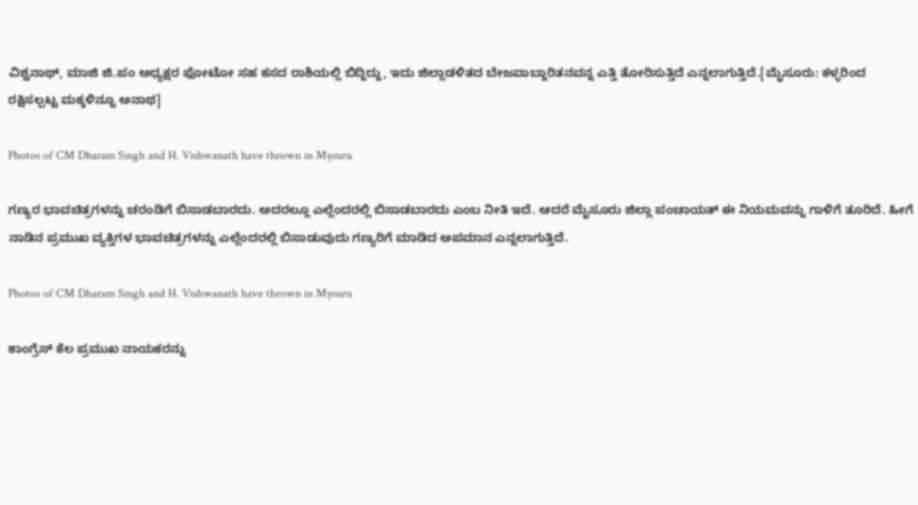ವಿಶ್ವನಾಥ್, ಮಾಜಿ ಜಿ.ಪಂ ಅಧ್ಯಕ್ಷರ ಫೋಟೋ ಸಹ ಕಸದ ರಾಶಿಯಲ್ಲಿ ಬಿದ್ದಿದ್ದು, ಇದು ಜಿಲ್ಲಾಡಳಿತದ ಬೇಜವಾಬ್ದಾರಿತನವನ್ನ ಎತ್ತಿ ತೋರಿಸುತ್ತಿದೆ ಎನ್ನಲಾಗುತ್ತಿದೆ.[ಮೈಸೂರು: ಕಳ್ಳರಿಂದ ರಕ್ಷಿಸಲ್ಪಟ್ಟ ಮಕ್ಕಳಿನ್ನೂ ಅನಾಥ]

Photos of CM Dharam Singh and H. Vishwanath have thrown in Mysuru

ಗಣ್ಯರ ಭಾವಚಿತ್ರಗಳನ್ನು ಚರಂಡಿಗೆ ಬಿಸಾಡಬಾರದು. ಅದರಲ್ಲೂ ಎಲ್ಲೆಂದರಲ್ಲಿ ಬಿಸಾಡಬಾರದು ಎಂಬ ನೀತಿ ಇದೆ. ಆದರೆ ಮೈಸೂರು ಜಿಲ್ಲಾ ಪಂಚಾಯತ್ ಈ ನಿಯಮವನ್ನು ಗಾಳಿಗೆ ತೂರಿದೆ. ಹೀಗೆ ನಾಡಿನ ಪ್ರಮುಖ ವ್ಯಕ್ತಿಗಳ ಭಾವಚಿತ್ರಗಳನ್ನು ಎಲ್ಲೆಂದರಲ್ಲಿ ಬಿಸಾಡುವುದು ಗಣ್ಯರಿಗೆ ಮಾಡಿದ ಅಪಮಾನ ಎನ್ನಲಾಗುತ್ತಿದೆ.

Photos of CM Dharam Singh and H. Vishwanath have thrown in Mysuru

ಕಾಂಗ್ರೆಸ್ ಕೆಲ ಪ್ರಮುಖ ನಾಯಕರನ್ನು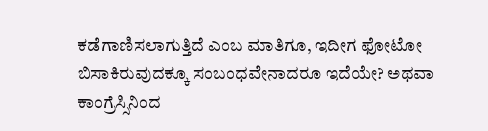ಕಡೆಗಾಣಿಸಲಾಗುತ್ತಿದೆ ಎಂಬ ಮಾತಿಗೂ, ಇದೀಗ ಫೋಟೋ ಬಿಸಾಕಿರುವುದಕ್ಕೂ ಸಂಬಂಧವೇನಾದರೂ ಇದೆಯೇ? ಅಥವಾ ಕಾಂಗ್ರೆಸ್ಸಿನಿಂದ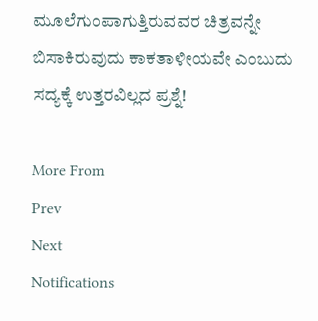ಮೂಲೆಗುಂಪಾಗುತ್ತಿರುವವರ ಚಿತ್ರವನ್ನೇ ಬಿಸಾಕಿರುವುದು ಕಾಕತಾಳೀಯವೇ ಎಂಬುದು ಸದ್ಯಕ್ಕೆ ಉತ್ತರವಿಲ್ಲದ ಪ್ರಶ್ನೆ!

More From
Prev
Next
Notifications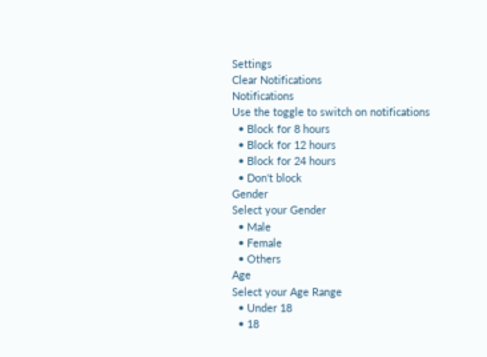Settings
Clear Notifications
Notifications
Use the toggle to switch on notifications
  • Block for 8 hours
  • Block for 12 hours
  • Block for 24 hours
  • Don't block
Gender
Select your Gender
  • Male
  • Female
  • Others
Age
Select your Age Range
  • Under 18
  • 18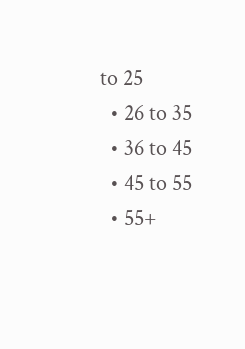to 25
  • 26 to 35
  • 36 to 45
  • 45 to 55
  • 55+